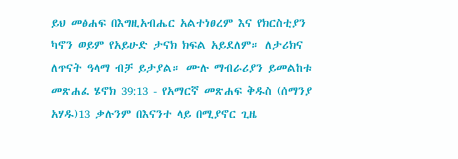ይህ መፅሐፍ በእግዚአብሔር አልተነፀረም እና የክርስቲያን ካኖን ወይም የአይሁድ ታናክ ክፍል አይደለም። ለታሪክና ለጥናት ዓላማ ብቻ ይታያል። ሙሉ ማብራሪያን ይመልከቱ መጽሐፈ ሄኖክ 39:13 - የአማርኛ መጽሐፍ ቅዱስ (ሰማንያ አሃዱ)13 ቃሉንም በእናንተ ላይ በሚያኖር ጊዜ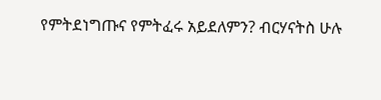የምትደነግጡና የምትፈሩ አይደለምን? ብርሃናትስ ሁሉ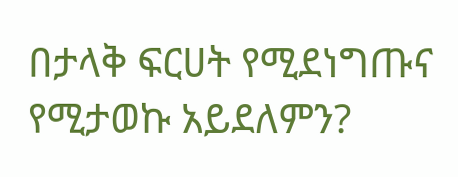በታላቅ ፍርሀት የሚደነግጡና የሚታወኩ አይደለምን?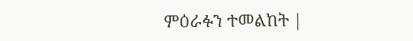ምዕራፉን ተመልከት |